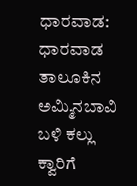ಧಾರವಾಡ: ಧಾರವಾಡ ತಾಲೂಕಿನ ಅಮ್ಮಿನಬಾವಿ ಬಳಿ ಕಲ್ಲು ಕ್ವಾರಿಗೆ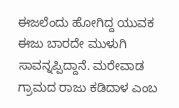ಈಜಲೆಂದು ಹೋಗಿದ್ದ ಯುವಕ ಈಜು ಬಾರದೇ ಮುಳುಗಿ ಸಾವನ್ನಪ್ಪಿದ್ದಾನೆ. ಮರೇವಾಡ ಗ್ರಾಮದ ರಾಜು ಕಡಿದಾಳ ಎಂಬ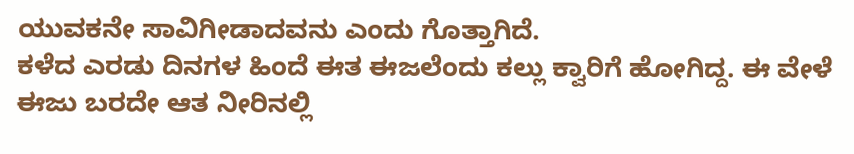ಯುವಕನೇ ಸಾವಿಗೀಡಾದವನು ಎಂದು ಗೊತ್ತಾಗಿದೆ.
ಕಳೆದ ಎರಡು ದಿನಗಳ ಹಿಂದೆ ಈತ ಈಜಲೆಂದು ಕಲ್ಲು ಕ್ವಾರಿಗೆ ಹೋಗಿದ್ದ. ಈ ವೇಳೆ ಈಜು ಬರದೇ ಆತ ನೀರಿನಲ್ಲಿ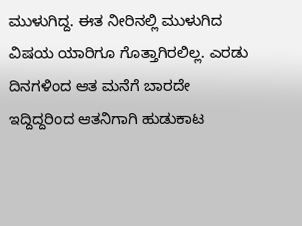ಮುಳುಗಿದ್ದ. ಈತ ನೀರಿನಲ್ಲಿ ಮುಳುಗಿದ ವಿಷಯ ಯಾರಿಗೂ ಗೊತ್ತಾಗಿರಲಿಲ್ಲ. ಎರಡು ದಿನಗಳಿಂದ ಆತ ಮನೆಗೆ ಬಾರದೇ ಇದ್ದಿದ್ದರಿಂದ ಆತನಿಗಾಗಿ ಹುಡುಕಾಟ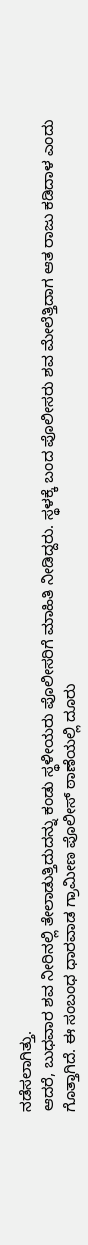ನಡೆಸಲಾಗಿತ್ತು.
ಆದರೆ, ಬುಧವಾರ ಶವ ನೀರಿನಲ್ಲಿ ತೇಲಾಡುತ್ತಿದುದನ್ನು ಕಂಡು ಸ್ಥಳೀಯರು ಪೊಲೀಸರಿಗೆ ಮಾಹಿತಿ ನೀಡಿದ್ದರು. ಸ್ಥಳಕ್ಕೆ ಬಂದ ಪೊಲೀಸರು ಶವ ಮೇಲೆತ್ತಿದಾಗ ಆತ ರಾಜು ಕಡಿದಾಳ ಎಂದು ಗೊತ್ತಾಗಿದೆ. ಈ ಸಂಬಂಧ ಧಾರವಾಡ ಗ್ರಾಮೀಣ ಪೊಲೀಸ್ ಠಾಣೆಯಲ್ಲಿ ದೂರು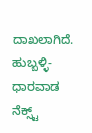ದಾಖಲಾಗಿದೆ.
ಹುಬ್ಬಳ್ಳಿ-ಧಾರವಾಡ ನೆಕ್ಸ್ಟ್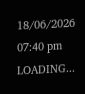18/06/2026 07:40 pm
LOADING...